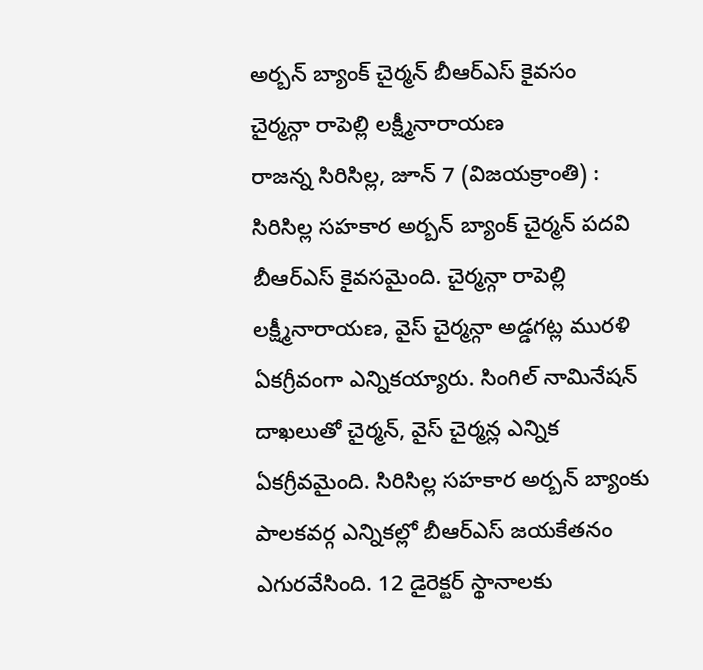అర్బన్ బ్యాంక్ చైర్మన్ బీఆర్ఎస్ కైవసం
చైర్మన్గా రాపెల్లి లక్ష్మీనారాయణ
రాజన్న సిరిసిల్ల, జూన్ 7 (విజయక్రాంతి) : సిరిసిల్ల సహకార అర్బన్ బ్యాంక్ చైర్మన్ పదవి బీఆర్ఎస్ కైవసమైంది. చైర్మన్గా రాపెల్లి లక్ష్మీనారాయణ, వైస్ చైర్మన్గా అడ్డగట్ల మురళి ఏకగ్రీవంగా ఎన్నికయ్యారు. సింగిల్ నామినేషన్ దాఖలుతో చైర్మన్, వైస్ చైర్మన్ల ఎన్నిక ఏకగ్రీవమైంది. సిరిసిల్ల సహకార అర్బన్ బ్యాంకు పాలకవర్గ ఎన్నికల్లో బీఆర్ఎస్ జయకేతనం ఎగురవేసింది. 12 డైరెక్టర్ స్థానాలకు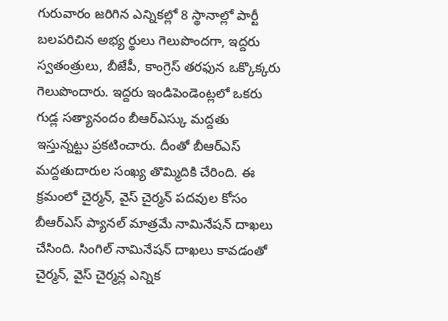గురువారం జరిగిన ఎన్నికల్లో 8 స్థానాల్లో పార్టీ బలపరిచిన అభ్య ర్థులు గెలుపొందగా, ఇద్దరు స్వతంత్రులు, బీజేపీ, కాంగ్రెస్ తరఫున ఒక్కొక్కరు గెలుపొందారు. ఇద్దరు ఇండిపెండెంట్లలో ఒకరు గుడ్ల సత్యానందం బీఆర్ఎస్కు మద్దతు ఇస్తున్నట్టు ప్రకటించారు. దీంతో బీఆర్ఎస్ మద్దతుదారుల సంఖ్య తొమ్మిదికి చేరింది. ఈ క్రమంలో చైర్మన్, వైస్ చైర్మన్ పదవుల కోసం బీఆర్ఎస్ ప్యానల్ మాత్రమే నామినేషన్ దాఖలు చేసింది. సింగిల్ నామినేషన్ దాఖలు కావడంతో చైర్మన్, వైస్ చైర్మన్ల ఎన్నిక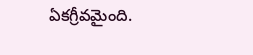ఏకగ్రీవమైంది.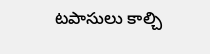టపాసులు కాల్చి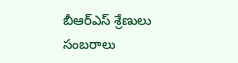బీఆర్ఎస్ శ్రేణులు సంబరాలు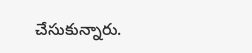చేసుకున్నారు.